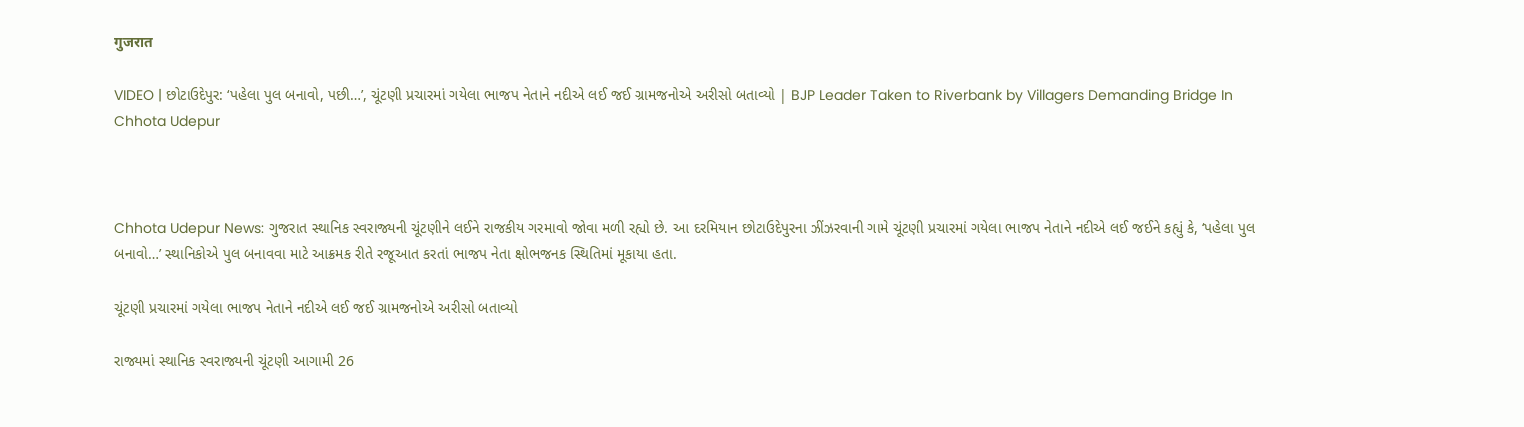गुजरात

VIDEO | છોટાઉદેપુર: ‘પહેલા પુલ બનાવો, પછી…’, ચૂંટણી પ્રચારમાં ગયેલા ભાજપ નેતાને નદીએ લઈ જઈ ગ્રામજનોએ અરીસો બતાવ્યો | BJP Leader Taken to Riverbank by Villagers Demanding Bridge In Chhota Udepur



Chhota Udepur News: ગુજરાત સ્થાનિક સ્વરાજ્યની ચૂંટણીને લઈને રાજકીય ગરમાવો જોવા મળી રહ્યો છે. આ દરમિયાન છોટાઉદેપુરના ઝીંઝરવાની ગામે ચૂંટણી પ્રચારમાં ગયેલા ભાજપ નેતાને નદીએ લઈ જઈને કહ્યું કે, ‘પહેલા પુલ બનાવો…’ સ્થાનિકોએ પુલ બનાવવા માટે આક્રમક રીતે રજૂઆત કરતાં ભાજપ નેતા ક્ષોભજનક સ્થિતિમાં મૂકાયા હતા.

ચૂંટણી પ્રચારમાં ગયેલા ભાજપ નેતાને નદીએ લઈ જઈ ગ્રામજનોએ અરીસો બતાવ્યો

રાજ્યમાં સ્થાનિક સ્વરાજ્યની ચૂંટણી આગામી 26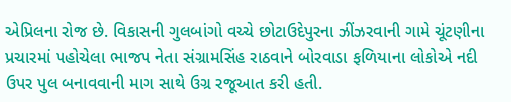એપ્રિલના રોજ છે. વિકાસની ગુલબાંગો વચ્ચે છોટાઉદેપુરના ઝીંઝરવાની ગામે ચૂંટણીના પ્રચારમાં પહોચેલા ભાજપ નેતા સંગ્રામસિંહ રાઠવાને બોરવાડા ફળિયાના લોકોએ નદી ઉપર પુલ બનાવવાની માગ સાથે ઉગ્ર રજૂઆત કરી હતી.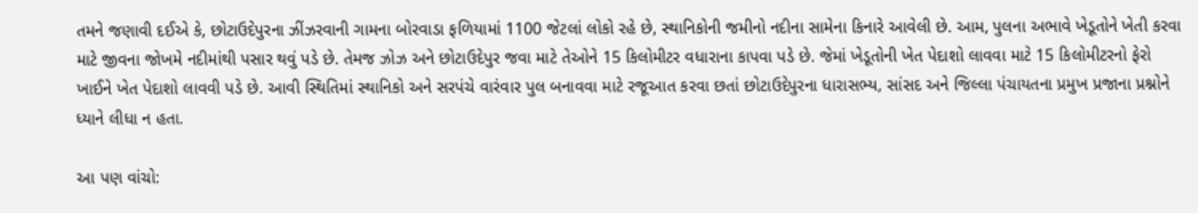તમને જણાવી દઈએ કે, છોટાઉદેપુરના ઝીંઝરવાની ગામના બોરવાડા ફળિયામાં 1100 જેટલાં લોકો રહે છે, સ્થાનિકોની જમીનો નદીના સામેના કિનારે આવેલી છે. આમ, પુલના અભાવે ખેડૂતોને ખેતી કરવા માટે જીવના જોખમે નદીમાંથી પસાર થવું પડે છે. તેમજ ઝોઝ અને છોટાઉદેપુર જવા માટે તેઓને 15 કિલોમીટર વધારાના કાપવા પડે છે. જેમાં ખેડૂતોની ખેત પેદાશો લાવવા માટે 15 કિલોમીટરનો ફેરો ખાઈને ખેત પેદાશો લાવવી પડે છે. આવી સ્થિતિમાં સ્થાનિકો અને સરપંચે વારંવાર પુલ બનાવવા માટે રજૂઆત કરવા છતાં છોટાઉદેપુરના ધારાસભ્ય, સાંસદ અને જિલ્લા પંચાયતના પ્રમુખ પ્રજાના પ્રશ્નોને ધ્યાને લીધા ન હતા.

આ પણ વાંચો: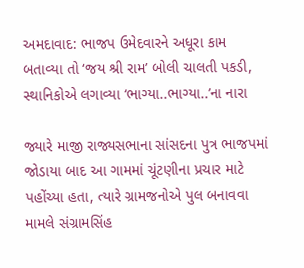અમદાવાદ: ભાજપ ઉમેદવારને અધૂરા કામ બતાવ્યા તો ‘જય શ્રી રામ’ બોલી ચાલતી પકડી, સ્થાનિકોએ લગાવ્યા ‘ભાગ્યા..ભાગ્યા..’ના નારા

જ્યારે માજી રાજ્યસભાના સાંસદના પુત્ર ભાજપમાં જોડાયા બાદ આ ગામમાં ચૂંટણીના પ્રચાર માટે પહોંચ્યા હતા, ત્યારે ગ્રામજનોએ પુલ બનાવવા મામલે સંગ્રામસિંહ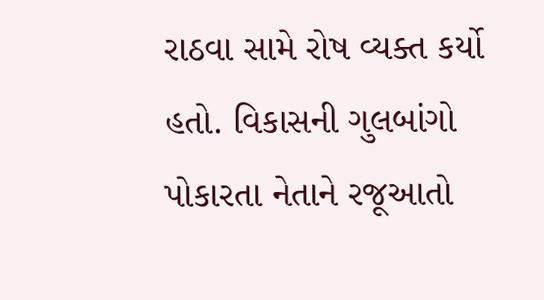રાઠવા સામે રોષ વ્યક્ત કર્યો હતો. વિકાસની ગુલબાંગો પોકારતા નેતાને રજૂઆતો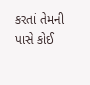કરતાં તેમની પાસે કોઈ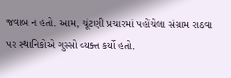જવાબ ન હતો. આમ, ચૂંટણી પ્રચારમાં પહોંચેલા સંગ્રામ રાઠવા પર સ્થાનિકોએ ગુસ્સો વ્યક્ત કર્યો હતો.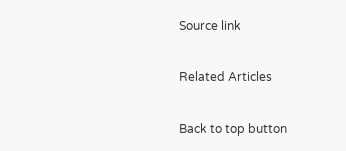Source link

Related Articles

Back to top button